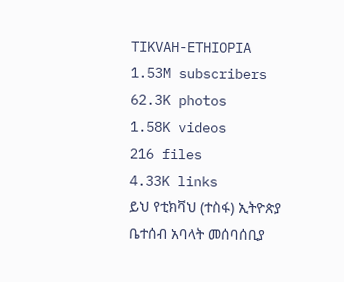TIKVAH-ETHIOPIA
1.53M subscribers
62.3K photos
1.58K videos
216 files
4.33K links
ይህ የቲክቫህ (ተስፋ) ኢትዮጵያ ቤተሰብ አባላት መሰባሰቢያ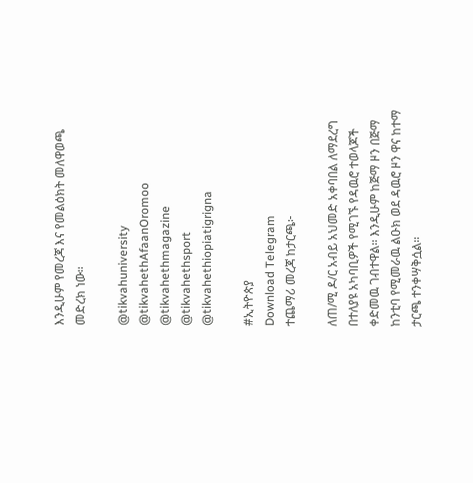እንዲሁም የመረጃ እና የመልዕክት መለዋወጫ መድረክ ነው።

@tikvahuniversity
@tikvahethAfaanOromoo
@tikvahethmagazine
@tikvahethsport
@tikvahethiopiatigrigna

#ኢትዮጵያ
Download Telegram
ተጨማሪ መረጃ ከታርጫ፦

ለጠ/ሚ ዶ/ር አብይ አህመድ አቀባበል ለማደረግ በተለያዩ አካባቢዎች የሚገኙ የዳዉሮ ተወላጆች ቀድመዉ ገብተዋል። እንዲሁም ከጅማ ዞን በጅማ ከንቲባ የሚመራዉ ልዑክ ወደ ዳዉሮ ዞን ዋና ከተማ ታርጫ ተንቀሣቅሷል።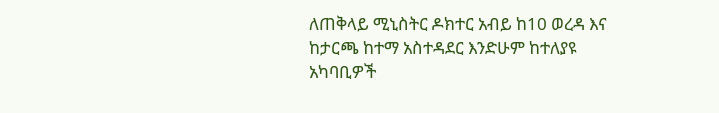ለጠቅላይ ሚኒስትር ዶክተር አብይ ከ10 ወረዳ እና ከታርጫ ከተማ አስተዳደር እንድሁም ከተለያዩ አካባቢዎች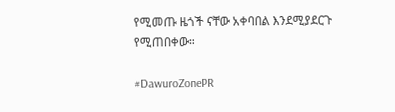የሚመጡ ዜጎች ናቸው አቀባበል እንደሚያደርጉ የሚጠበቀው።

#DawuroZonePR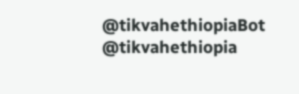@tikvahethiopiaBot @tikvahethiopia